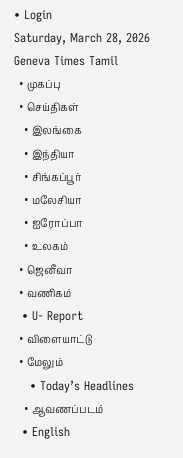• Login
Saturday, March 28, 2026
Geneva Times Tamil
  • முகப்பு
  • செய்திகள்
    • இலங்கை
    • இந்தியா
    • சிங்கப்பூர்
    • மலேசியா
    • ஐரோப்பா
    • உலகம்
  • ஜெனீவா
  • வணிகம்
  • U- Report
  • விளையாட்டு
  • மேலும்
    • Today’s Headlines
    • ஆவணப்படம்
  • English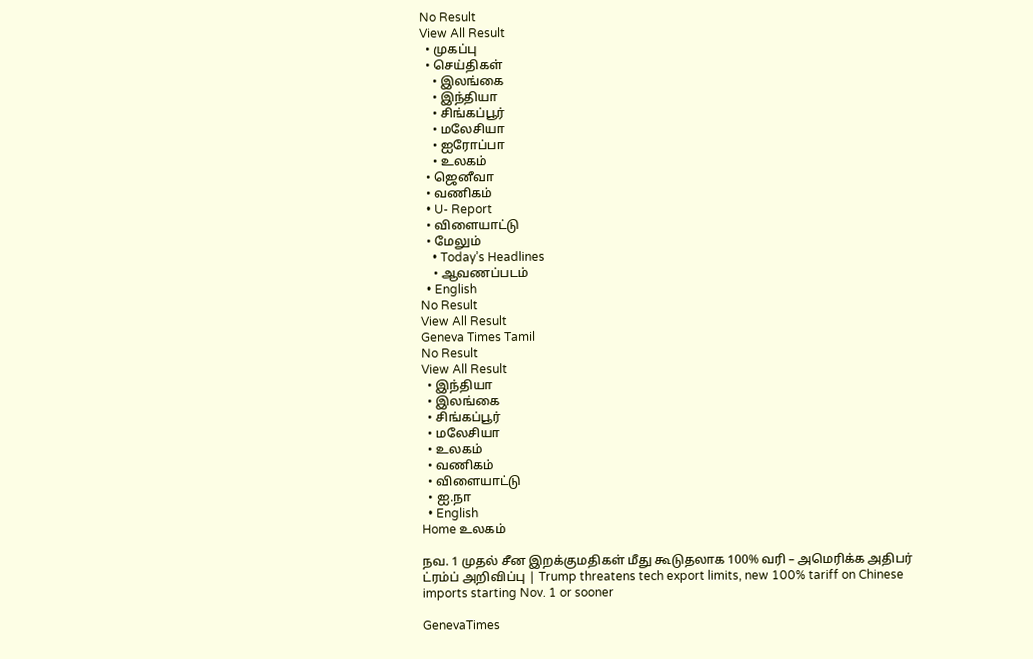No Result
View All Result
  • முகப்பு
  • செய்திகள்
    • இலங்கை
    • இந்தியா
    • சிங்கப்பூர்
    • மலேசியா
    • ஐரோப்பா
    • உலகம்
  • ஜெனீவா
  • வணிகம்
  • U- Report
  • விளையாட்டு
  • மேலும்
    • Today’s Headlines
    • ஆவணப்படம்
  • English
No Result
View All Result
Geneva Times Tamil
No Result
View All Result
  • இந்தியா
  • இலங்கை
  • சிங்கப்பூர்
  • மலேசியா
  • உலகம்
  • வணிகம்
  • விளையாட்டு
  • ஐ.நா
  • English
Home உலகம்

நவ. 1 முதல் சீன இறக்குமதிகள் மீது கூடுதலாக 100% வரி – அமெரிக்க அதிபர் ட்ரம்ப் அறிவிப்பு | Trump threatens tech export limits, new 100% tariff on Chinese imports starting Nov. 1 or sooner

GenevaTimes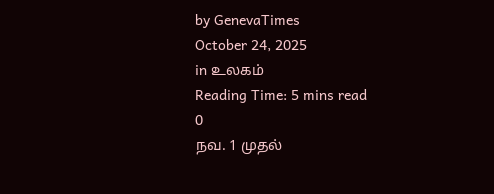by GenevaTimes
October 24, 2025
in உலகம்
Reading Time: 5 mins read
0
நவ. 1 முதல்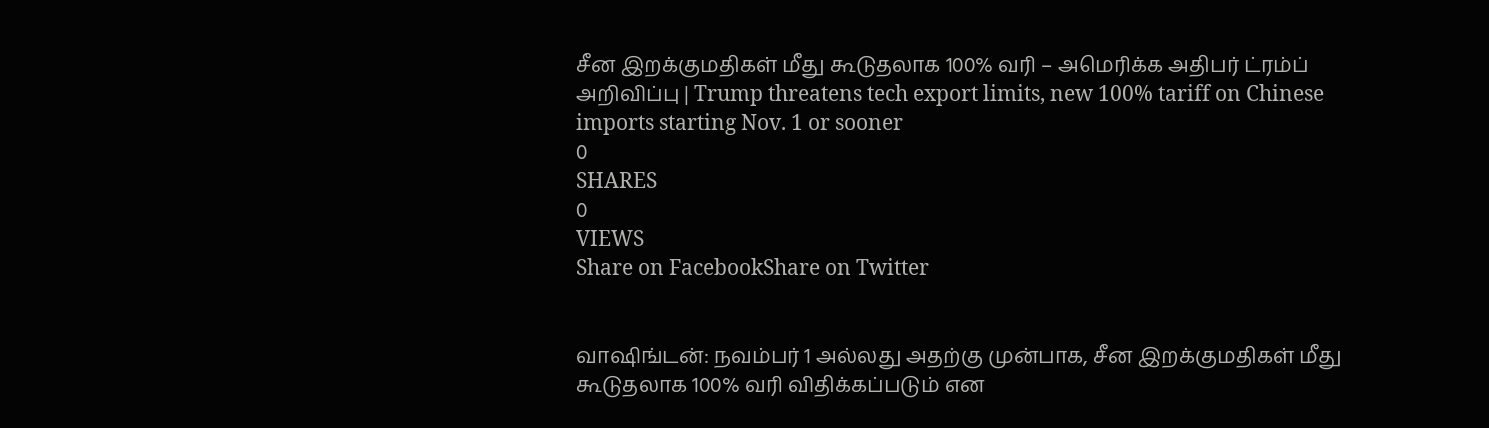சீன இறக்குமதிகள் மீது கூடுதலாக 100% வரி – அமெரிக்க அதிபர் ட்ரம்ப் அறிவிப்பு | Trump threatens tech export limits, new 100% tariff on Chinese imports starting Nov. 1 or sooner
0
SHARES
0
VIEWS
Share on FacebookShare on Twitter


வாஷிங்டன்: நவம்பர் 1 அல்லது அதற்கு முன்பாக, சீன இறக்குமதிகள் மீது கூடுதலாக 100% வரி விதிக்கப்படும் என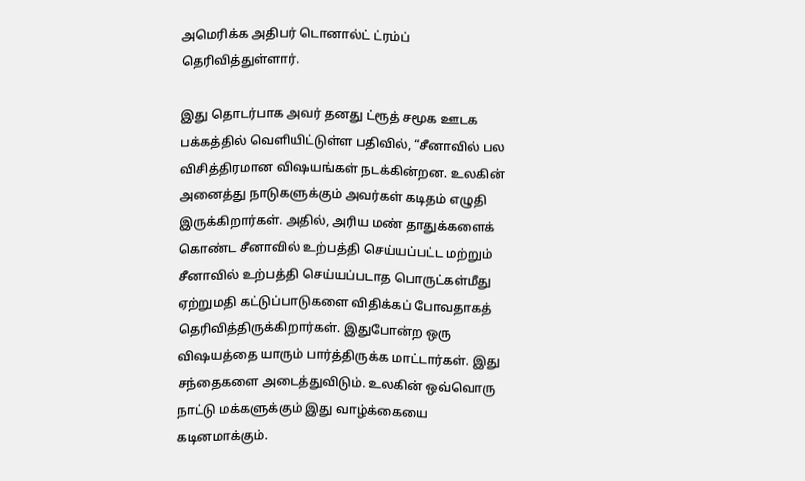அமெரிக்க அதிபர் டொனால்ட் ட்ரம்ப் தெரிவித்துள்ளார்.

இது தொடர்பாக அவர் தனது ட்ரூத் சமூக ஊடக பக்கத்தில் வெளியிட்டுள்ள பதிவில், “சீனாவில் பல விசித்திரமான விஷயங்கள் நடக்கின்றன. உலகின் அனைத்து நாடுகளுக்கும் அவர்கள் கடிதம் எழுதி இருக்கிறார்கள். அதில், அரிய மண் தாதுக்களைக் கொண்ட சீனாவில் உற்பத்தி செய்யப்பட்ட மற்றும் சீனாவில் உற்பத்தி செய்யப்படாத பொருட்கள்மீது ஏற்றுமதி கட்டுப்பாடுகளை விதிக்கப் போவதாகத் தெரிவித்திருக்கிறார்கள். இதுபோன்ற ஒரு விஷயத்தை யாரும் பார்த்திருக்க மாட்டார்கள். இது சந்தைகளை அடைத்துவிடும். உலகின் ஒவ்வொரு நாட்டு மக்களுக்கும் இது வாழ்க்கையை கடினமாக்கும்.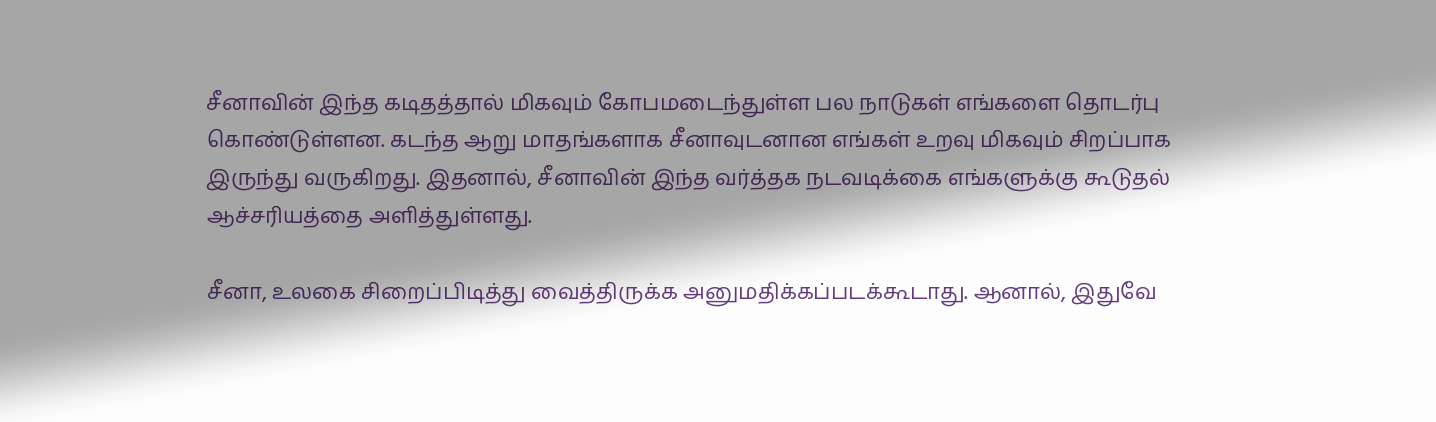சீனாவின் இந்த கடிதத்தால் மிகவும் கோபமடைந்துள்ள பல நாடுகள் எங்களை தொடர்பு கொண்டுள்ளன. கடந்த ஆறு மாதங்களாக சீனாவுடனான எங்கள் உறவு மிகவும் சிறப்பாக இருந்து வருகிறது. இதனால், சீனாவின் இந்த வர்த்தக நடவடிக்கை எங்களுக்கு கூடுதல் ஆச்சரியத்தை அளித்துள்ளது.

சீனா, உலகை சிறைப்பிடித்து வைத்திருக்க அனுமதிக்கப்படக்கூடாது. ஆனால், இதுவே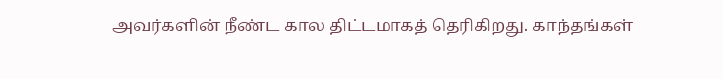அவர்களின் நீண்ட கால திட்டமாகத் தெரிகிறது. காந்தங்கள்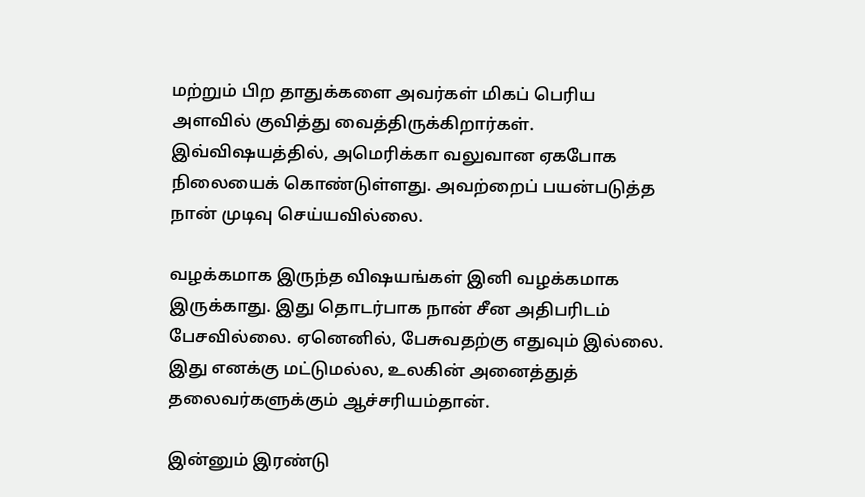மற்றும் பிற தாதுக்களை அவர்கள் மிகப் பெரிய அளவில் குவித்து வைத்திருக்கிறார்கள். இவ்விஷயத்தில், அமெரிக்கா வலுவான ஏகபோக நிலையைக் கொண்டுள்ளது. அவற்றைப் பயன்படுத்த நான் முடிவு செய்யவில்லை.

வழக்கமாக இருந்த விஷயங்கள் இனி வழக்கமாக இருக்காது. இது தொடர்பாக நான் சீன அதிபரிடம் பேசவில்லை. ஏனெனில், பேசுவதற்கு எதுவும் இல்லை. இது எனக்கு மட்டுமல்ல, உலகின் அனைத்துத் தலைவர்களுக்கும் ஆச்சரியம்தான்.

இன்னும் இரண்டு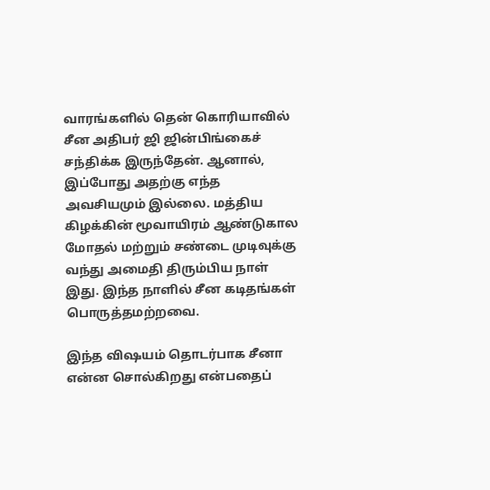வாரங்களில் தென் கொரியாவில் சீன அதிபர் ஜி ஜின்பிங்கைச் சந்திக்க இருந்தேன். ஆனால், இப்போது அதற்கு எந்த அவசியமும் இல்லை. மத்திய கிழக்கின் மூவாயிரம் ஆண்டுகால மோதல் மற்றும் சண்டை முடிவுக்கு வந்து அமைதி திரும்பிய நாள் இது. இந்த நாளில் சீன கடிதங்கள் பொருத்தமற்றவை.

இந்த விஷயம் தொடர்பாக சீனா என்ன சொல்கிறது என்பதைப்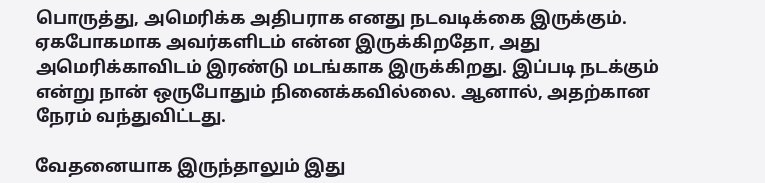பொருத்து, அமெரிக்க அதிபராக எனது நடவடிக்கை இருக்கும். ஏகபோகமாக அவர்களிடம் என்ன இருக்கிறதோ, அது அமெரிக்காவிடம் இரண்டு மடங்காக இருக்கிறது. இப்படி நடக்கும் என்று நான் ஒருபோதும் நினைக்கவில்லை. ஆனால், அதற்கான நேரம் வந்துவிட்டது.

வேதனையாக இருந்தாலும் இது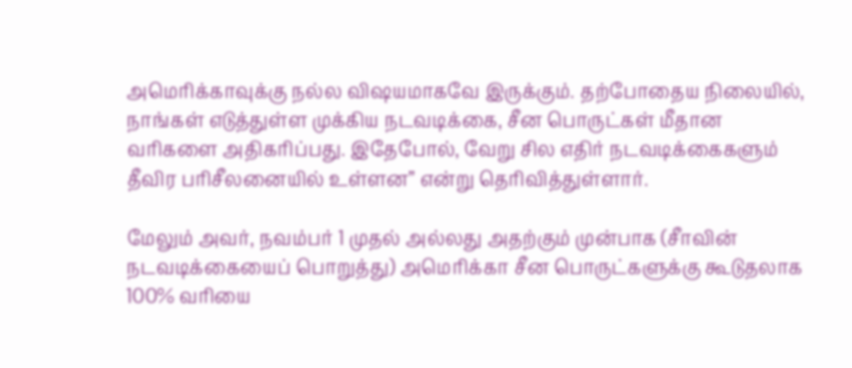அமெரிக்காவுக்கு நல்ல விஷயமாகவே இருக்கும். தற்போதைய நிலையில், நாங்கள் எடுத்துள்ள முக்கிய நடவடிக்கை, சீன பொருட்கள் மீதான வரிகளை அதிகரிப்பது. இதேபோல், வேறு சில எதிர் நடவடிக்கைகளும் தீவிர பரிசீலனையில் உள்ளன” என்று தெரிவித்துள்ளார்.

மேலும் அவர், நவம்பர் 1 முதல் அல்லது அதற்கும் முன்பாக (சீாவின் நடவடிக்கையைப் பொறுத்து) அமெரிக்கா சீன பொருட்களுக்கு கூடுதலாக 100% வரியை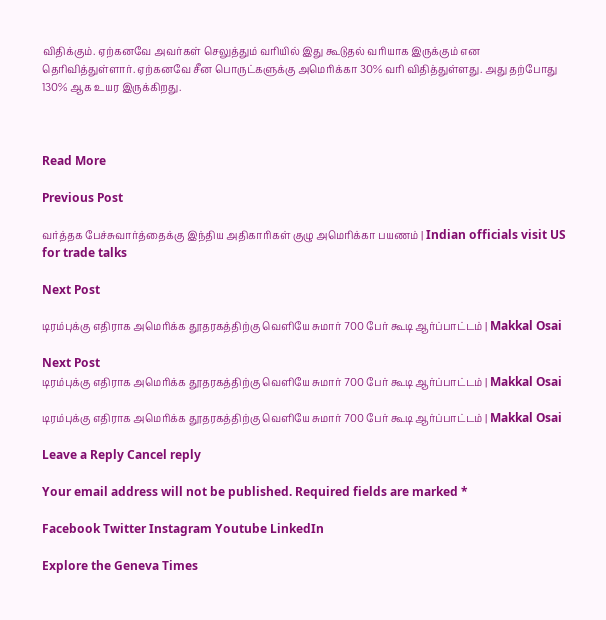விதிக்கும். ஏற்கனவே அவர்கள் செலுத்தும் வரியில் இது கூடுதல் வரியாக இருக்கும் என தெரிவித்துள்ளார். ஏற்கனவே சீன பொருட்களுக்கு அமெரிக்கா 30% வரி விதித்துள்ளது. அது தற்போது 130% ஆக உயர இருக்கிறது.



Read More

Previous Post

வர்த்தக பேச்சுவார்த்தைக்கு இந்திய அதிகாரிகள் குழு அமெரிக்கா பயணம் | Indian officials visit US for trade talks

Next Post

டிரம்புக்கு எதிராக அமெரிக்க தூதரகத்திற்கு வெளியே சுமார் 700 பேர் கூடி ஆர்ப்பாட்டம் | Makkal Osai

Next Post
டிரம்புக்கு எதிராக அமெரிக்க தூதரகத்திற்கு வெளியே சுமார் 700 பேர் கூடி ஆர்ப்பாட்டம் | Makkal Osai

டிரம்புக்கு எதிராக அமெரிக்க தூதரகத்திற்கு வெளியே சுமார் 700 பேர் கூடி ஆர்ப்பாட்டம் | Makkal Osai

Leave a Reply Cancel reply

Your email address will not be published. Required fields are marked *

Facebook Twitter Instagram Youtube LinkedIn

Explore the Geneva Times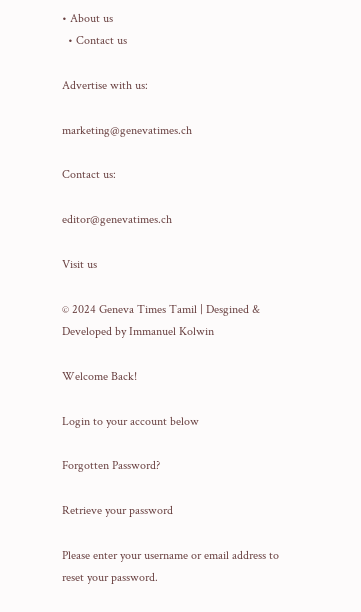• About us
  • Contact us

Advertise with us:

marketing@genevatimes.ch

Contact us:

editor@genevatimes.ch

Visit us

© 2024 Geneva Times Tamil | Desgined & Developed by Immanuel Kolwin

Welcome Back!

Login to your account below

Forgotten Password?

Retrieve your password

Please enter your username or email address to reset your password.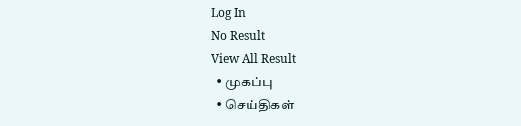Log In
No Result
View All Result
  • முகப்பு
  • செய்திகள்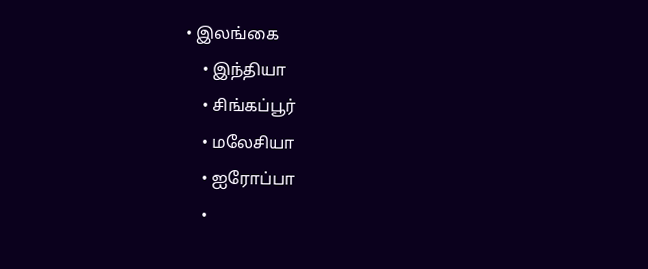• இலங்கை
    • இந்தியா
    • சிங்கப்பூர்
    • மலேசியா
    • ஐரோப்பா
    •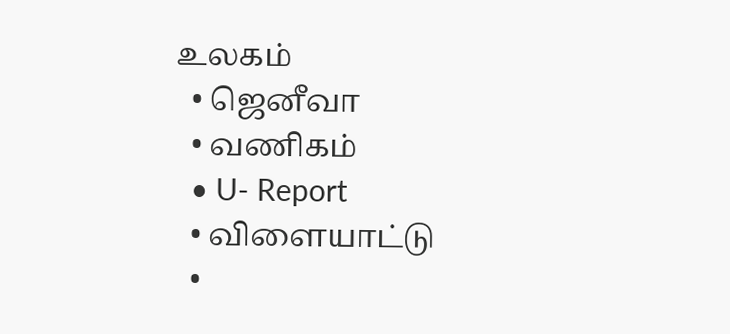உலகம்
  • ஜெனீவா
  • வணிகம்
  • U- Report
  • விளையாட்டு
  •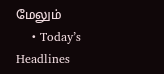மேலும்
    • Today’s Headlines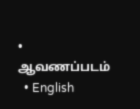• ஆவணப்படம்
  • English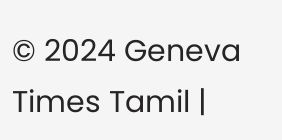© 2024 Geneva Times Tamil |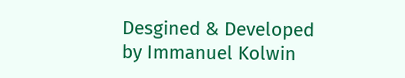Desgined & Developed by Immanuel Kolwin